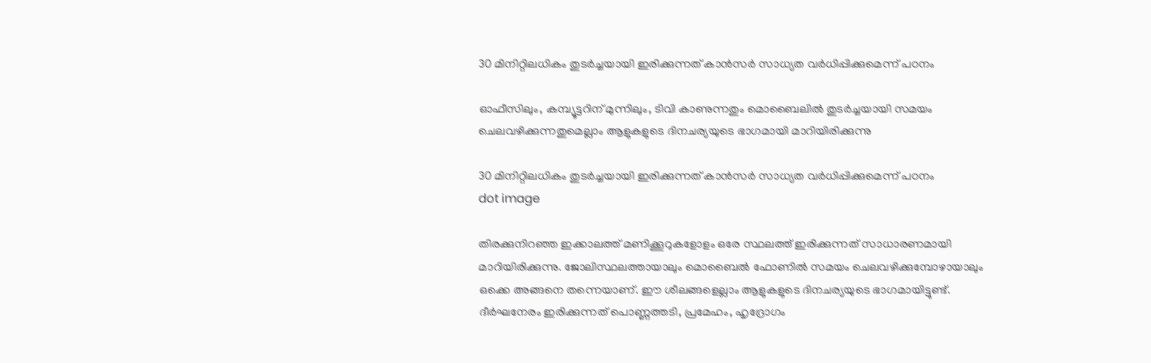30 മിനിറ്റിലധികം തുടര്‍ച്ചയായി ഇരിക്കുന്നത് കാന്‍സര്‍ സാധ്യത വര്‍ധിപ്പിക്കുമെന്ന് പഠനം

ഓഫീസിലും, കമ്പ്യൂട്ടറിന് മുന്നിലും, ടിവി കാണുന്നതും മൊബൈലില്‍ തുടര്‍ച്ചയായി സമയം ചെലവഴിക്കുന്നതുമെല്ലാം ആളുകളുടെ ദിനചര്യയുടെ ഭാഗമായി മാറിയിരിക്കുന്നു

30 മിനിറ്റിലധികം തുടര്‍ച്ചയായി ഇരിക്കുന്നത് കാന്‍സര്‍ സാധ്യത വര്‍ധിപ്പിക്കുമെന്ന് പഠനം
dot image

തിരക്കുനിറഞ്ഞ ഇക്കാലത്ത് മണിക്കൂറുകളോളം ഒരേ സ്ഥലത്ത് ഇരിക്കുന്നത് സാധാരണമായി മാറിയിരിക്കുന്നു. ജോലിസ്ഥലത്തായാലും മൊബൈല്‍ ഫോണില്‍ സമയം ചെലവഴിക്കുമ്പോഴായാലും ഒക്കെ അങ്ങനെ തന്നെയാണ്. ഈ ശീലങ്ങളെല്ലാം ആളുകളുടെ ദിനചര്യയുടെ ഭാഗമായിട്ടുണ്ട്. ദീര്‍ഘനേരം ഇരിക്കുന്നത് പൊണ്ണത്തടി, പ്രമേഹം, ഹൃദ്രോഗം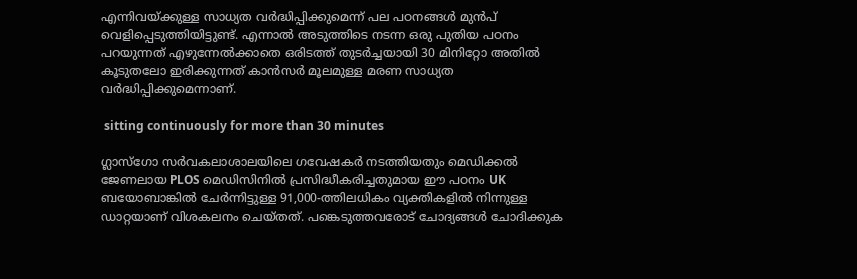എന്നിവയ്ക്കുള്ള സാധ്യത വര്‍ദ്ധിപ്പിക്കുമെന്ന് പല പഠനങ്ങള്‍ മുന്‍പ് വെളിപ്പെടുത്തിയിട്ടുണ്ട്. എന്നാല്‍ അടുത്തിടെ നടന്ന ഒരു പുതിയ പഠനം പറയുന്നത് എഴുന്നേല്‍ക്കാതെ ഒരിടത്ത് തുടര്‍ച്ചയായി 30 മിനിറ്റോ അതില്‍ കൂടുതലോ ഇരിക്കുന്നത് കാന്‍സര്‍ മൂലമുള്ള മരണ സാധ്യത വര്‍ദ്ധിപ്പിക്കുമെന്നാണ്.

 sitting continuously for more than 30 minutes

ഗ്ലാസ്ഗോ സര്‍വകലാശാലയിലെ ഗവേഷകര്‍ നടത്തിയതും മെഡിക്കല്‍ ജേണലായ PLOS മെഡിസിനില്‍ പ്രസിദ്ധീകരിച്ചതുമായ ഈ പഠനം UK ബയോബാങ്കില്‍ ചേര്‍ന്നിട്ടുള്ള 91,000-ത്തിലധികം വ്യക്തികളില്‍ നിന്നുള്ള ഡാറ്റയാണ് വിശകലനം ചെയ്തത്. പങ്കെടുത്തവരോട് ചോദ്യങ്ങള്‍ ചോദിക്കുക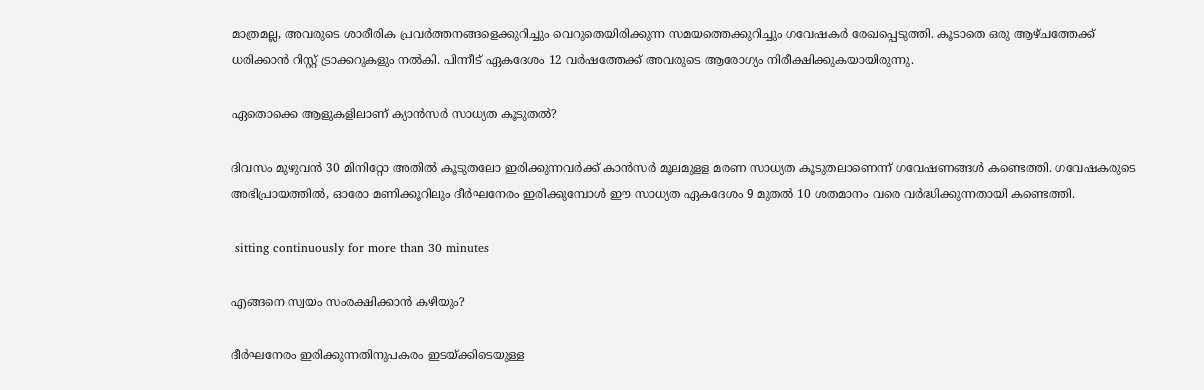മാത്രമല്ല, അവരുടെ ശാരീരിക പ്രവര്‍ത്തനങ്ങളെക്കുറിച്ചും വെറുതെയിരിക്കുന്ന സമയത്തെക്കുറിച്ചും ഗവേഷകര്‍ രേഖപ്പെടുത്തി. കൂടാതെ ഒരു ആഴ്ചത്തേക്ക് ധരിക്കാന്‍ റിസ്റ്റ് ട്രാക്കറുകളും നല്‍കി. പിന്നീട് ഏകദേശം 12 വര്‍ഷത്തേക്ക് അവരുടെ ആരോഗ്യം നിരീക്ഷിക്കുകയായിരുന്നു.

ഏതൊക്കെ ആളുകളിലാണ് ക്യാന്‍സര്‍ സാധ്യത കൂടുതല്‍?

ദിവസം മുഴുവന്‍ 30 മിനിറ്റോ അതില്‍ കൂടുതലോ ഇരിക്കുന്നവര്‍ക്ക് കാന്‍സര്‍ മൂലമുളള മരണ സാധ്യത കൂടുതലാണെന്ന് ഗവേഷണങ്ങള്‍ കണ്ടെത്തി. ഗവേഷകരുടെ അഭിപ്രായത്തില്‍, ഓരോ മണിക്കൂറിലും ദീര്‍ഘനേരം ഇരിക്കുമ്പോള്‍ ഈ സാധ്യത ഏകദേശം 9 മുതല്‍ 10 ശതമാനം വരെ വര്‍ദ്ധിക്കുന്നതായി കണ്ടെത്തി.

 sitting continuously for more than 30 minutes

എങ്ങനെ സ്വയം സംരക്ഷിക്കാന്‍ കഴിയും?

ദീര്‍ഘനേരം ഇരിക്കുന്നതിനുപകരം ഇടയ്ക്കിടെയുള്ള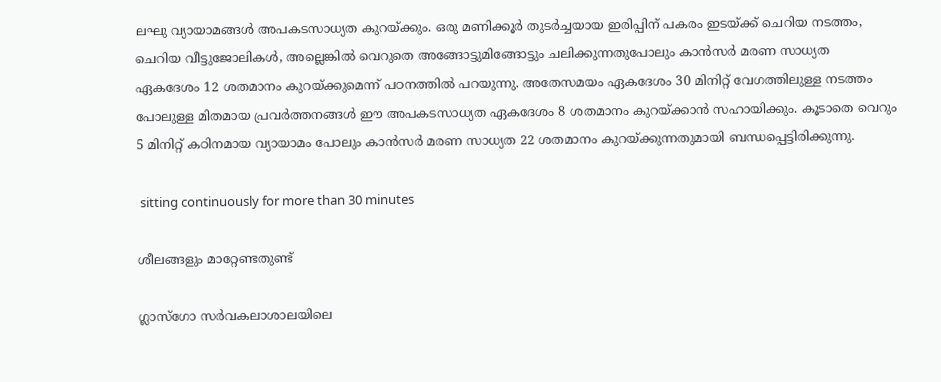ലഘു വ്യായാമങ്ങള്‍ അപകടസാധ്യത കുറയ്ക്കും. ഒരു മണിക്കൂര്‍ തുടര്‍ച്ചയായ ഇരിപ്പിന് പകരം ഇടയ്ക്ക് ചെറിയ നടത്തം, ചെറിയ വീട്ടുജോലികള്‍, അല്ലെങ്കില്‍ വെറുതെ അങ്ങോട്ടുമിങ്ങോട്ടും ചലിക്കുന്നതുപോലും കാന്‍സര്‍ മരണ സാധ്യത ഏകദേശം 12 ശതമാനം കുറയ്ക്കുമെന്ന് പഠനത്തില്‍ പറയുന്നു. അതേസമയം ഏകദേശം 30 മിനിറ്റ് വേഗത്തിലുള്ള നടത്തം പോലുള്ള മിതമായ പ്രവര്‍ത്തനങ്ങള്‍ ഈ അപകടസാധ്യത ഏകദേശം 8 ശതമാനം കുറയ്ക്കാന്‍ സഹായിക്കും. കൂടാതെ വെറും 5 മിനിറ്റ് കഠിനമായ വ്യായാമം പോലും കാന്‍സര്‍ മരണ സാധ്യത 22 ശതമാനം കുറയ്ക്കുന്നതുമായി ബന്ധപ്പെട്ടിരിക്കുന്നു.

 sitting continuously for more than 30 minutes

ശീലങ്ങളും മാറ്റേണ്ടതുണ്ട്

ഗ്ലാസ്ഗോ സര്‍വകലാശാലയിലെ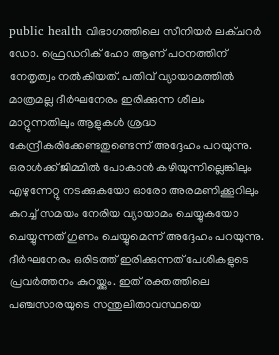public health വിഭാഗത്തിലെ സീനിയര്‍ ലക്ചറര്‍ ഡോ. ഫ്രെഡറിക് ഹോ ആണ് പഠനത്തിന് നേതൃത്വം നല്‍കിയത്. പതിവ് വ്യായാമത്തില്‍ മാത്രമല്ല ദീര്‍ഘനേരം ഇരിക്കുന്ന ശീലം മാറ്റുന്നതിലും ആളുകള്‍ ശ്രദ്ധ കേന്ദ്രീകരിക്കേണ്ടതുണ്ടെന്ന് അദ്ദേഹം പറയുന്നു. ഒരാള്‍ക്ക് ജിമ്മില്‍ പോകാന്‍ കഴിയുന്നില്ലെങ്കിലും എഴുന്നേറ്റു നടക്കുകയോ ഓരോ അരമണിക്കൂറിലും കുറച്ച് സമയം നേരിയ വ്യായാമം ചെയ്യുകയോ ചെയ്യുന്നത് ഗുണം ചെയ്യുമെന്ന് അദ്ദേഹം പറയുന്നു. ദീര്‍ഘനേരം ഒരിടത്ത് ഇരിക്കുന്നത് പേശികളുടെ പ്രവര്‍ത്തനം കുറയ്ക്കും. ഇത് രക്തത്തിലെ പഞ്ചസാരയുടെ സന്തുലിതാവസ്ഥയെ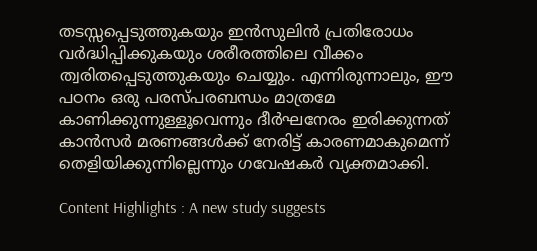തടസ്സപ്പെടുത്തുകയും ഇന്‍സുലിന്‍ പ്രതിരോധം വര്‍ദ്ധിപ്പിക്കുകയും ശരീരത്തിലെ വീക്കം ത്വരിതപ്പെടുത്തുകയും ചെയ്യും. എന്നിരുന്നാലും, ഈ പഠനം ഒരു പരസ്പരബന്ധം മാത്രമേ കാണിക്കുന്നുള്ളൂവെന്നും ദീര്‍ഘനേരം ഇരിക്കുന്നത് കാന്‍സര്‍ മരണങ്ങള്‍ക്ക് നേരിട്ട് കാരണമാകുമെന്ന് തെളിയിക്കുന്നില്ലെന്നും ഗവേഷകര്‍ വ്യക്തമാക്കി.

Content Highlights : A new study suggests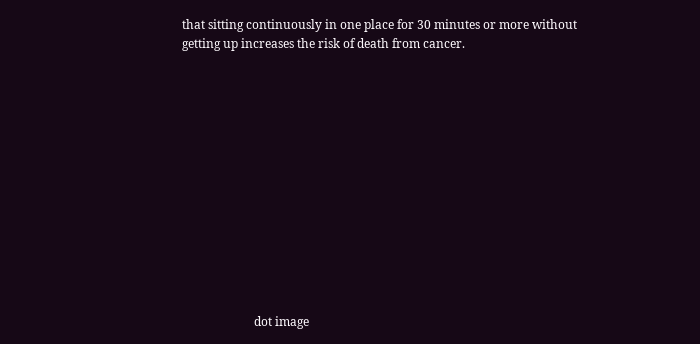that sitting continuously in one place for 30 minutes or more without getting up increases the risk of death from cancer.













                        dot image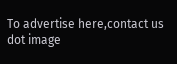To advertise here,contact us
dot image